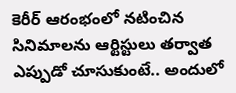కెరీర్ ఆరంభంలో నటించిన సినిమాలను ఆర్టిస్టులు తర్వాత ఎప్పుడో చూసుకుంటే.. అందులో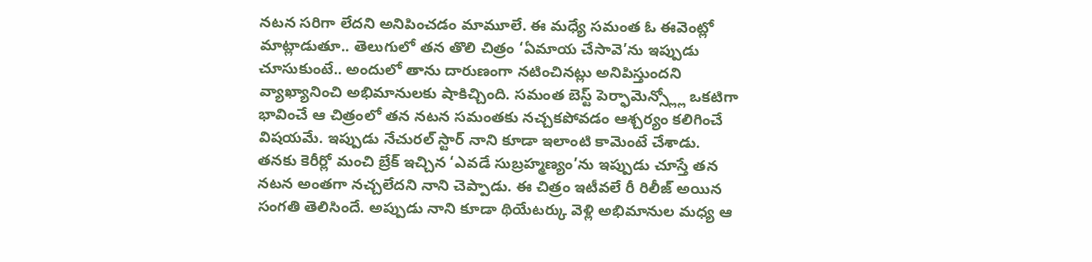నటన సరిగా లేదని అనిపించడం మామూలే. ఈ మధ్యే సమంత ఓ ఈవెంట్లో మాట్లాడుతూ.. తెలుగులో తన తొలి చిత్రం ‘ఏమాయ చేసావె’ను ఇప్పుడు చూసుకుంటే.. అందులో తాను దారుణంగా నటించినట్లు అనిపిస్తుందని వ్యాఖ్యానించి అభిమానులకు షాకిచ్చింది. సమంత బెస్ట్ పెర్ఫామెన్స్ల్లో ఒకటిగా భావించే ఆ చిత్రంలో తన నటన సమంతకు నచ్చకపోవడం ఆశ్చర్యం కలిగించే విషయమే. ఇప్పుడు నేచురల్ స్టార్ నాని కూడా ఇలాంటి కామెంటే చేశాడు.
తనకు కెరీర్లో మంచి బ్రేక్ ఇచ్చిన ‘ఎవడే సుబ్రహ్మణ్యం’ను ఇప్పుడు చూస్తే తన నటన అంతగా నచ్చలేదని నాని చెప్పాడు. ఈ చిత్రం ఇటీవలే రీ రిలీజ్ అయిన సంగతి తెలిసిందే. అప్పుడు నాని కూడా థియేటర్కు వెళ్లి అభిమానుల మధ్య ఆ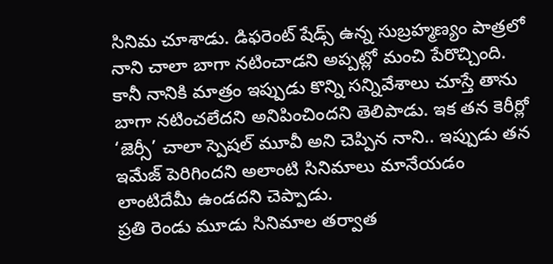సినిమ చూశాడు. డిఫరెంట్ షేడ్స్ ఉన్న సుబ్రహ్మణ్యం పాత్రలో నాని చాలా బాగా నటించాడని అప్పట్లో మంచి పేరొచ్చింది. కానీ నానికి మాత్రం ఇప్పుడు కొన్ని సన్నివేశాలు చూస్తే తాను బాగా నటించలేదని అనిపించిందని తెలిపాడు. ఇక తన కెరీర్లో ‘జెర్సీ’ చాలా స్పెషల్ మూవీ అని చెప్పిన నాని.. ఇప్పుడు తన ఇమేజ్ పెరిగిందని అలాంటి సినిమాలు మానేయడం లాంటిదేమీ ఉండదని చెప్పాడు.
ప్రతి రెండు మూడు సినిమాల తర్వాత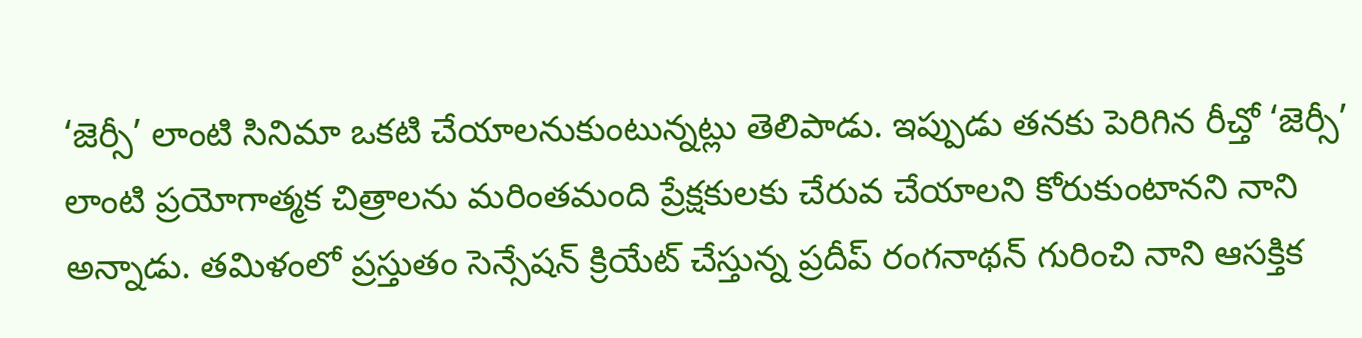‘జెర్సీ’ లాంటి సినిమా ఒకటి చేయాలనుకుంటున్నట్లు తెలిపాడు. ఇప్పుడు తనకు పెరిగిన రీచ్తో ‘జెర్సీ’ లాంటి ప్రయోగాత్మక చిత్రాలను మరింతమంది ప్రేక్షకులకు చేరువ చేయాలని కోరుకుంటానని నాని అన్నాడు. తమిళంలో ప్రస్తుతం సెన్సేషన్ క్రియేట్ చేస్తున్న ప్రదీప్ రంగనాథన్ గురించి నాని ఆసక్తిక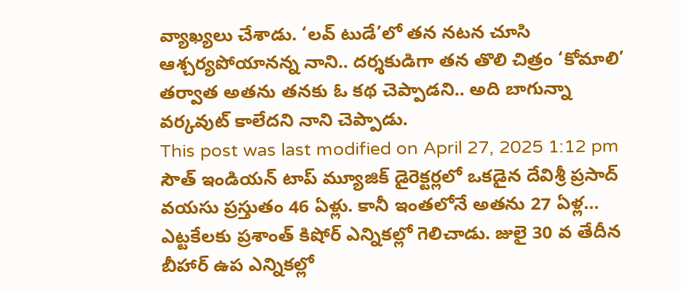వ్యాఖ్యలు చేశాడు. ‘లవ్ టుడే’లో తన నటన చూసి ఆశ్చర్యపోయానన్న నాని.. దర్శకుడిగా తన తొలి చిత్రం ‘కోమాలి’ తర్వాత అతను తనకు ఓ కథ చెప్పాడని.. అది బాగున్నా వర్కవుట్ కాలేదని నాని చెప్పాడు.
This post was last modified on April 27, 2025 1:12 pm
సౌత్ ఇండియన్ టాప్ మ్యూజిక్ డైరెక్టర్లలో ఒకడైన దేవిశ్రీ ప్రసాద్ వయసు ప్రస్తుతం 46 ఏళ్లు. కానీ ఇంతలోనే అతను 27 ఏళ్ల…
ఎట్టకేలకు ప్రశాంత్ కిషోర్ ఎన్నికల్లో గెలిచాడు. జులై 30 వ తేదీన బీహార్ ఉప ఎన్నికల్లో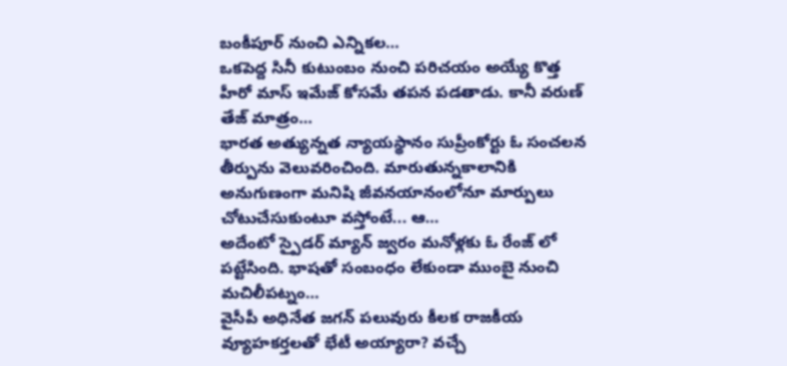బంకీపూర్ నుంచి ఎన్నికల…
ఒకపెద్ద సినీ కుటుంబం నుంచి పరిచయం అయ్యే కొత్త హీరో మాస్ ఇమేజ్ కోసమే తపన పడతాడు. కానీ వరుణ్ తేజ్ మాత్రం…
భారత అత్యున్నత న్యాయస్థానం సుప్రీంకోర్టు ఓ సంచలన తీర్పును వెలువరించింది. మారుతున్నకాలానికి అనుగుణంగా మనిషి జీవనయానంలోనూ మార్పులు చోటుచేసుకుంటూ వస్తోంటే... ఆ…
అదేంటో స్పైడర్ మ్యాన్ జ్వరం మనోళ్లకు ఓ రేంజ్ లో పట్టేసింది. భాషతో సంబంధం లేకుండా ముంబై నుంచి మచిలీపట్నం…
వైసీపీ అధినేత జగన్ పలువురు కీలక రాజకీయ వ్యూహకర్తలతో భేటీ అయ్యారా? వచ్చే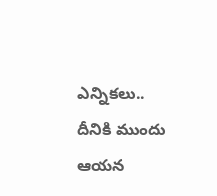ఎన్నికలు.. దీనికి ముందు ఆయన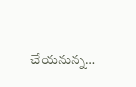చేయనున్న…